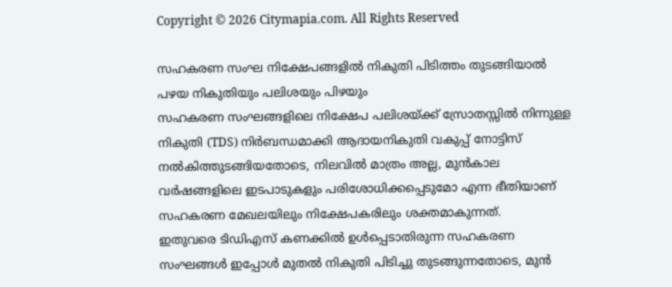Copyright © 2026 Citymapia.com. All Rights Reserved

സഹകരണ സംഘ നിക്ഷേപങ്ങളിൽ നികുതി പിടിത്തം തുടങ്ങിയാൽ പഴയ നികുതിയും പലിശയും പിഴയും
സഹകരണ സംഘങ്ങളിലെ നിക്ഷേപ പലിശയ്ക്ക് സ്രോതസ്സിൽ നിന്നുള്ള നികുതി (TDS) നിർബന്ധമാക്കി ആദായനികുതി വകുപ്പ് നോട്ടിസ് നൽകിത്തുടങ്ങിയതോടെ, നിലവിൽ മാത്രം അല്ല, മുൻകാല വർഷങ്ങളിലെ ഇടപാടുകളും പരിശോധിക്കപ്പെടുമോ എന്ന ഭീതിയാണ് സഹകരണ മേഖലയിലും നിക്ഷേപകരിലും ശക്തമാകുന്നത്.
ഇതുവരെ ടിഡിഎസ് കണക്കിൽ ഉൾപ്പെടാതിരുന്ന സഹകരണ സംഘങ്ങൾ ഇപ്പോൾ മുതൽ നികുതി പിടിച്ചു തുടങ്ങുന്നതോടെ, മുൻ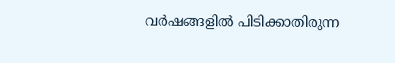വർഷങ്ങളിൽ പിടിക്കാതിരുന്ന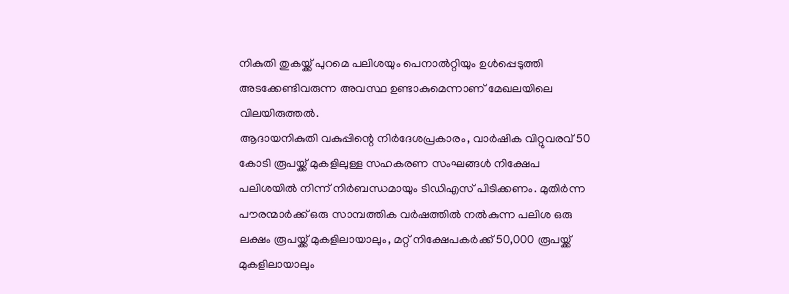നികുതി തുകയ്ക്ക് പുറമെ പലിശയും പെനാൽറ്റിയും ഉൾപ്പെടുത്തി അടക്കേണ്ടിവരുന്ന അവസ്ഥ ഉണ്ടാകുമെന്നാണ് മേഖലയിലെ വിലയിരുത്തൽ.
ആദായനികുതി വകുപ്പിന്റെ നിർദേശപ്രകാരം, വാർഷിക വിറ്റുവരവ് 50 കോടി രൂപയ്ക്ക് മുകളിലുള്ള സഹകരണ സംഘങ്ങൾ നിക്ഷേപ പലിശയിൽ നിന്ന് നിർബന്ധമായും ടിഡിഎസ് പിടിക്കണം. മുതിർന്ന പൗരന്മാർക്ക് ഒരു സാമ്പത്തിക വർഷത്തിൽ നൽകുന്ന പലിശ ഒരു ലക്ഷം രൂപയ്ക്ക് മുകളിലായാലും, മറ്റ് നിക്ഷേപകർക്ക് 50,000 രൂപയ്ക്ക് മുകളിലായാലും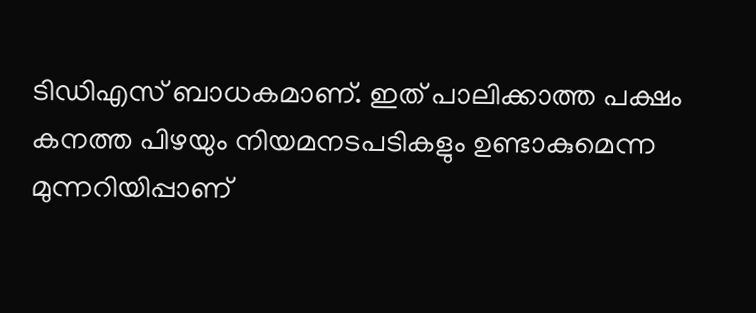ടിഡിഎസ് ബാധകമാണ്. ഇത് പാലിക്കാത്ത പക്ഷം കനത്ത പിഴയും നിയമനടപടികളും ഉണ്ടാകുമെന്ന മുന്നറിയിപ്പാണ്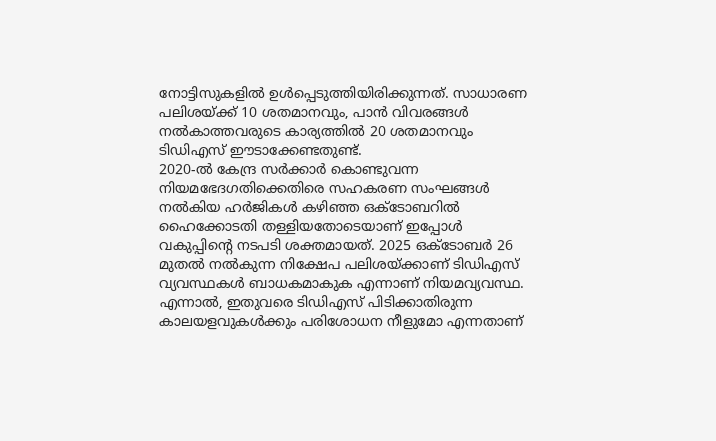നോട്ടിസുകളിൽ ഉൾപ്പെടുത്തിയിരിക്കുന്നത്. സാധാരണ പലിശയ്ക്ക് 10 ശതമാനവും, പാൻ വിവരങ്ങൾ നൽകാത്തവരുടെ കാര്യത്തിൽ 20 ശതമാനവും ടിഡിഎസ് ഈടാക്കേണ്ടതുണ്ട്.
2020-ൽ കേന്ദ്ര സർക്കാർ കൊണ്ടുവന്ന നിയമഭേദഗതിക്കെതിരെ സഹകരണ സംഘങ്ങൾ നൽകിയ ഹർജികൾ കഴിഞ്ഞ ഒക്ടോബറിൽ ഹൈക്കോടതി തള്ളിയതോടെയാണ് ഇപ്പോൾ വകുപ്പിന്റെ നടപടി ശക്തമായത്. 2025 ഒക്ടോബർ 26 മുതൽ നൽകുന്ന നിക്ഷേപ പലിശയ്ക്കാണ് ടിഡിഎസ് വ്യവസ്ഥകൾ ബാധകമാകുക എന്നാണ് നിയമവ്യവസ്ഥ. എന്നാൽ, ഇതുവരെ ടിഡിഎസ് പിടിക്കാതിരുന്ന കാലയളവുകൾക്കും പരിശോധന നീളുമോ എന്നതാണ്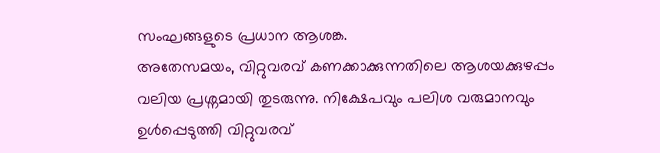സംഘങ്ങളുടെ പ്രധാന ആശങ്ക.
അതേസമയം, വിറ്റുവരവ് കണക്കാക്കുന്നതിലെ ആശയക്കുഴപ്പം വലിയ പ്രശ്നമായി തുടരുന്നു. നിക്ഷേപവും പലിശ വരുമാനവും ഉൾപ്പെടുത്തി വിറ്റുവരവ്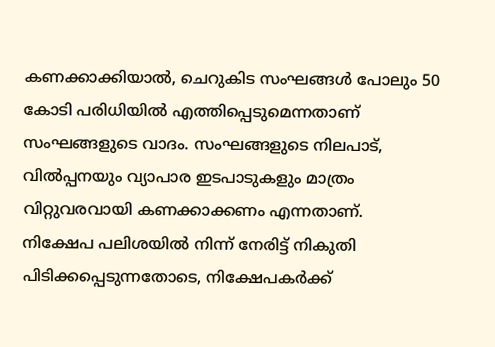കണക്കാക്കിയാൽ, ചെറുകിട സംഘങ്ങൾ പോലും 50 കോടി പരിധിയിൽ എത്തിപ്പെടുമെന്നതാണ് സംഘങ്ങളുടെ വാദം. സംഘങ്ങളുടെ നിലപാട്, വിൽപ്പനയും വ്യാപാര ഇടപാടുകളും മാത്രം വിറ്റുവരവായി കണക്കാക്കണം എന്നതാണ്.
നിക്ഷേപ പലിശയിൽ നിന്ന് നേരിട്ട് നികുതി പിടിക്കപ്പെടുന്നതോടെ, നിക്ഷേപകർക്ക്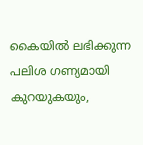കൈയിൽ ലഭിക്കുന്ന പലിശ ഗണ്യമായി കുറയുകയും,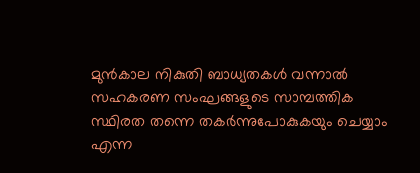മുൻകാല നികുതി ബാധ്യതകൾ വന്നാൽ സഹകരണ സംഘങ്ങളുടെ സാമ്പത്തിക സ്ഥിരത തന്നെ തകർന്നുപോകുകയും ചെയ്യാം എന്ന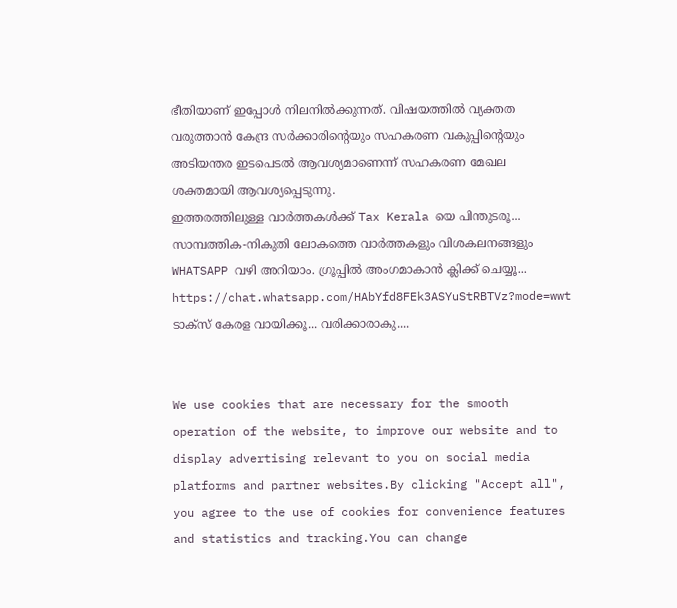ഭീതിയാണ് ഇപ്പോൾ നിലനിൽക്കുന്നത്. വിഷയത്തിൽ വ്യക്തത വരുത്താൻ കേന്ദ്ര സർക്കാരിന്റെയും സഹകരണ വകുപ്പിന്റെയും അടിയന്തര ഇടപെടൽ ആവശ്യമാണെന്ന് സഹകരണ മേഖല ശക്തമായി ആവശ്യപ്പെടുന്നു.
ഇത്തരത്തിലുള്ള വാർത്തകൾക്ക് Tax Kerala യെ പിന്തുടരൂ...
സാമ്പത്തിക-നികുതി ലോകത്തെ വാർത്തകളും വിശകലനങ്ങളും WHATSAPP വഴി അറിയാം. ഗ്രൂപ്പിൽ അംഗമാകാൻ ക്ലിക്ക് ചെയ്യൂ...
https://chat.whatsapp.com/HAbYfd8FEk3ASYuStRBTVz?mode=wwt
ടാക്സ് കേരള വായിക്കൂ... വരിക്കാരാകു....


We use cookies that are necessary for the smooth operation of the website, to improve our website and to display advertising relevant to you on social media platforms and partner websites.By clicking "Accept all", you agree to the use of cookies for convenience features and statistics and tracking.You can change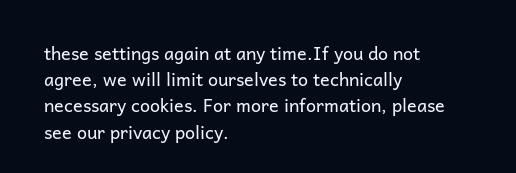these settings again at any time.If you do not agree, we will limit ourselves to technically necessary cookies. For more information, please see our privacy policy.